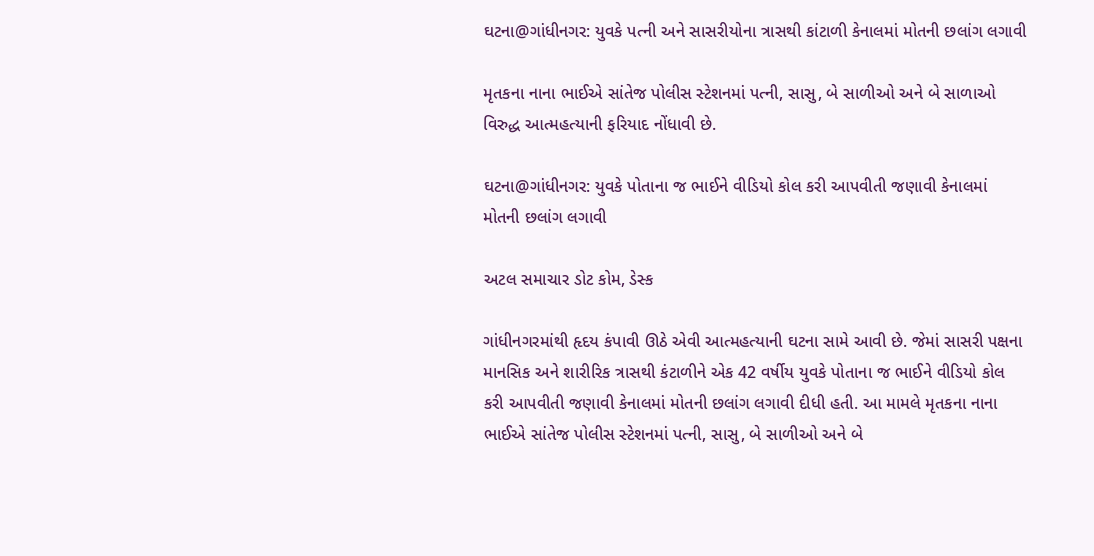ઘટના@ગાંધીનગર: યુવકે પત્ની અને સાસરીયોના ત્રાસથી કાંટાળી કેનાલમાં મોતની છલાંગ લગાવી

મૃતકના નાના ભાઈએ સાંતેજ પોલીસ સ્ટેશનમાં પત્ની, સાસુ, બે સાળીઓ અને બે સાળાઓ વિરુદ્ધ આત્મહત્યાની ફરિયાદ નોંધાવી છે.

ઘટના@ગાંધીનગર: યુવકે પોતાના જ ભાઈને વીડિયો કોલ કરી આપવીતી જણાવી કેનાલમાં મોતની છલાંગ લગાવી

અટલ સમાચાર ડોટ કોમ, ડેસ્ક

ગાંધીનગરમાંથી હૃદય કંપાવી ઊઠે એવી આત્મહત્યાની ઘટના સામે આવી છે. જેમાં સાસરી પક્ષના માનસિક અને શારીરિક ત્રાસથી કંટાળીને એક 42 વર્ષીય યુવકે પોતાના જ ભાઈને વીડિયો કોલ કરી આપવીતી જણાવી કેનાલમાં મોતની છલાંગ લગાવી દીધી હતી. આ મામલે મૃતકના નાના ભાઈએ સાંતેજ પોલીસ સ્ટેશનમાં પત્ની, સાસુ, બે સાળીઓ અને બે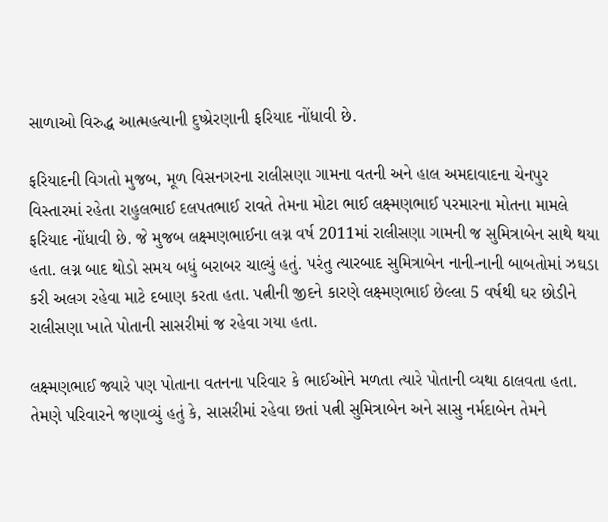સાળાઓ વિરુદ્ધ આત્મહત્યાની દુષ્પ્રેરણાની ફરિયાદ નોંધાવી છે.

ફરિયાદની વિગતો મુજબ, મૂળ વિસનગરના રાલીસણા ગામના વતની અને હાલ અમદાવાદના ચેનપુર વિસ્તારમાં રહેતા રાહુલભાઈ દલપતભાઈ રાવતે તેમના મોટા ભાઈ લક્ષ્મણભાઈ પરમારના મોતના મામલે ફરિયાદ નોંધાવી છે. જે મુજબ લક્ષ્મણભાઈના લગ્ન વર્ષ 2011માં રાલીસણા ગામની જ સુમિત્રાબેન સાથે થયા હતા. લગ્ન બાદ થોડો સમય બધું બરાબર ચાલ્યું હતું. પરંતુ ત્યારબાદ સુમિત્રાબેન નાની-નાની બાબતોમાં ઝઘડા કરી અલગ રહેવા માટે દબાણ કરતા હતા. પત્નીની જીદને કારણે લક્ષ્મણભાઈ છેલ્લા 5 વર્ષથી ઘર છોડીને રાલીસણા ખાતે પોતાની સાસરીમાં જ રહેવા ગયા હતા.

લક્ષ્મણભાઈ જ્યારે પણ પોતાના વતનના પરિવાર કે ભાઈઓને મળતા ત્યારે પોતાની વ્યથા ઠાલવતા હતા. તેમણે પરિવારને જણાવ્યું હતું કે, સાસરીમાં રહેવા છતાં પત્ની સુમિત્રાબેન અને સાસુ નર્મદાબેન તેમને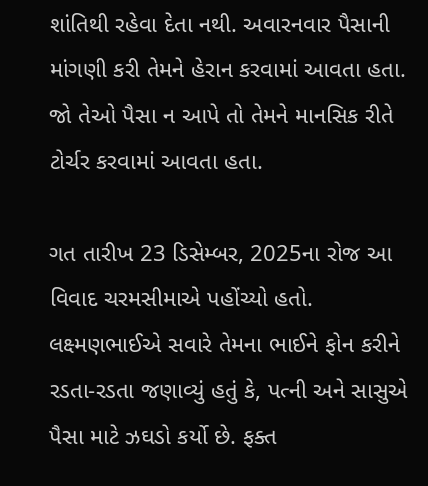શાંતિથી રહેવા દેતા નથી. અવારનવાર પૈસાની માંગણી કરી તેમને હેરાન કરવામાં આવતા હતા. જો તેઓ પૈસા ન આપે તો તેમને માનસિક રીતે ટોર્ચર કરવામાં આવતા હતા.

ગત તારીખ 23 ડિસેમ્બર, 2025ના રોજ આ વિવાદ ચરમસીમાએ પહોંચ્યો હતો. લક્ષ્મણભાઈએ સવારે તેમના ભાઈને ફોન કરીને રડતા-રડતા જણાવ્યું હતું કે, પત્ની અને સાસુએ પૈસા માટે ઝઘડો કર્યો છે. ફક્ત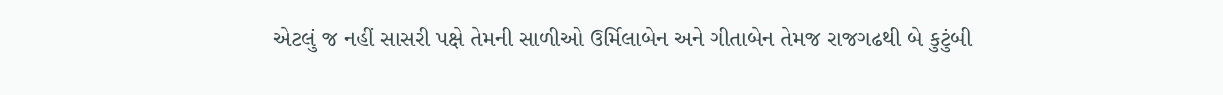એટલું જ નહીં સાસરી પક્ષે તેમની સાળીઓ ઉર્મિલાબેન અને ગીતાબેન તેમજ રાજગઢથી બે કુટુંબી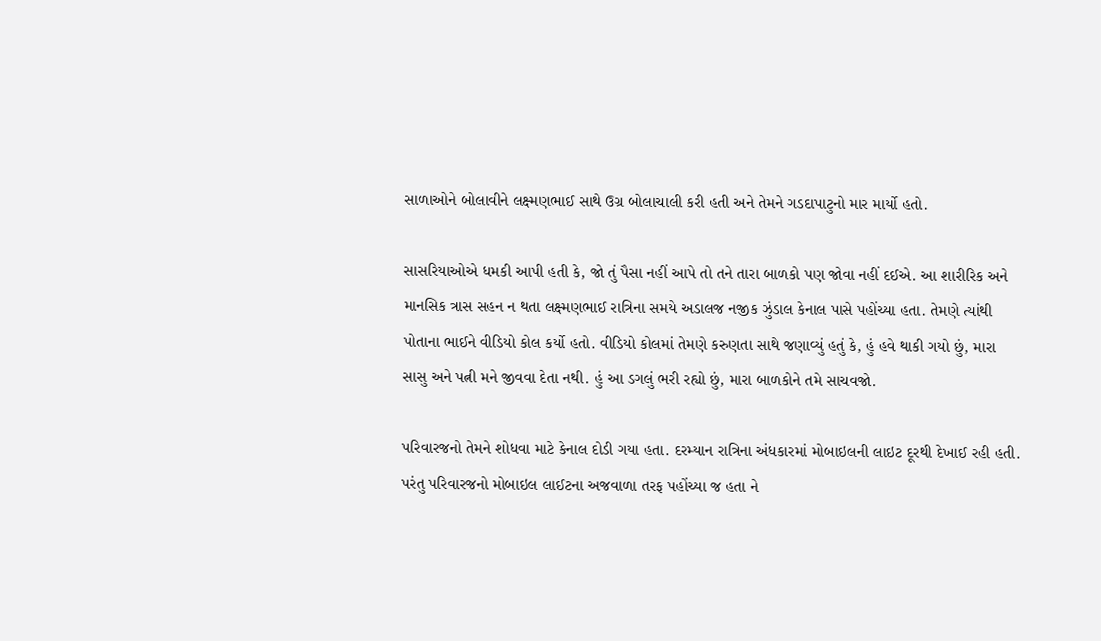સાળાઓને બોલાવીને લક્ષ્મણભાઈ સાથે ઉગ્ર બોલાચાલી કરી હતી અને તેમને ગડદાપાટુનો માર માર્યો હતો.

સાસરિયાઓએ ધમકી આપી હતી કે, જો તું પૈસા નહીં આપે તો તને તારા બાળકો પણ જોવા નહીં દઈએ. આ શારીરિક અને માનસિક ત્રાસ સહન ન થતા લક્ષ્મણભાઈ રાત્રિના સમયે અડાલજ નજીક ઝુંડાલ કેનાલ પાસે પહોંચ્યા હતા. તેમણે ત્યાંથી પોતાના ભાઈને વીડિયો કોલ કર્યો હતો. વીડિયો કોલમાં તેમણે કરુણતા સાથે જણાવ્યું હતું કે, હું હવે થાકી ગયો છું, મારા સાસુ અને પત્ની મને જીવવા દેતા નથી. હું આ ડગલું ભરી રહ્યો છું, મારા બાળકોને તમે સાચવજો.

પરિવારજનો તેમને શોધવા માટે કેનાલ દોડી ગયા હતા. દરમ્યાન રાત્રિના અંધકારમાં મોબાઇલની લાઇટ દૂરથી દેખાઈ રહી હતી. પરંતુ પરિવારજનો મોબાઇલ લાઈટના અજવાળા તરફ પહોંચ્યા જ હતા ને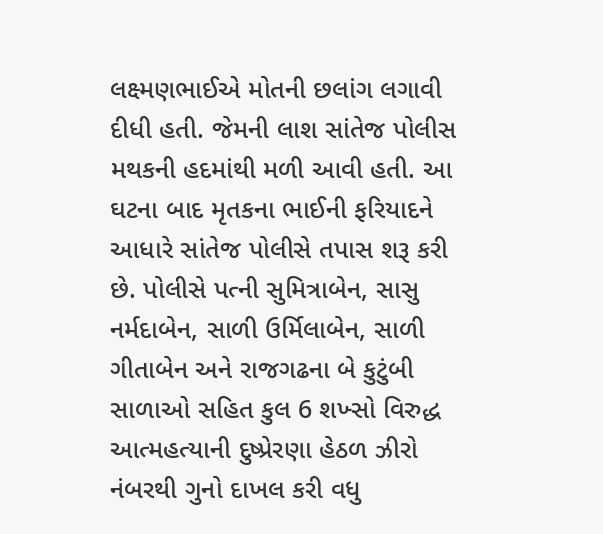લક્ષ્મણભાઈએ મોતની છલાંગ લગાવી દીધી હતી. જેમની લાશ સાંતેજ પોલીસ મથકની હદમાંથી મળી આવી હતી. આ ઘટના બાદ મૃતકના ભાઈની ફરિયાદને આધારે સાંતેજ પોલીસે તપાસ શરૂ કરી છે. પોલીસે પત્ની સુમિત્રાબેન, સાસુ નર્મદાબેન, સાળી ઉર્મિલાબેન, સાળી ગીતાબેન અને રાજગઢના બે કુટુંબી સાળાઓ સહિત કુલ 6 શખ્સો વિરુદ્ધ આત્મહત્યાની દુષ્પ્રેરણા હેઠળ ઝીરો નંબરથી ગુનો દાખલ કરી વધુ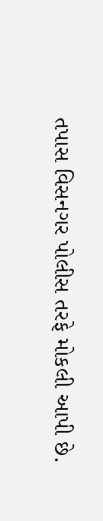તપાસ વિસનગર પોલીસ તરફે મોકલી આપી છે.